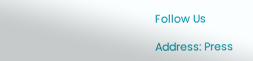Follow Us

Address: Press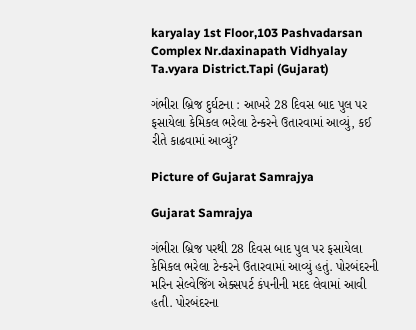karyalay 1st Floor,103 Pashvadarsan Complex Nr.daxinapath Vidhyalay Ta.vyara District.Tapi (Gujarat)

ગંભીરા બ્રિજ દુર્ઘટના : આખરે 28 દિવસ બાદ પુલ પર ફસાયેલા કેમિકલ ભરેલા ટેન્કરને ઉતારવામાં આવ્યું, કઈ રીતે કાઢવામાં આવ્યું?

Picture of Gujarat Samrajya

Gujarat Samrajya

ગંભીરા બ્રિજ પરથી 28 દિવસ બાદ પુલ પર ફસાયેલા કેમિકલ ભરેલા ટેન્કરને ઉતારવામાં આવ્યું હતું. પોરબંદરની મરિન સેલ્વેજિંગ એક્સપર્ટ કંપનીની મદદ લેવામાં આવી હતી. પોરબંદરના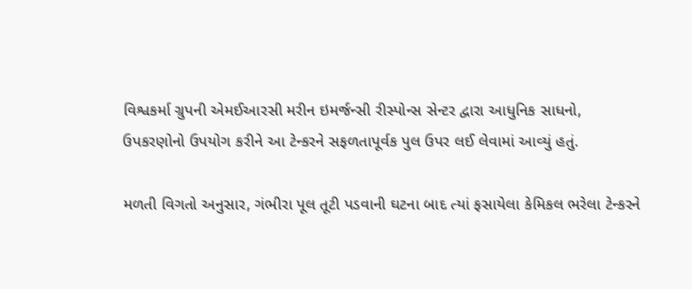વિશ્વકર્મા ગ્રુપની એમઈઆરસી મરીન ઇમર્જન્સી રીસ્પોન્સ સેન્ટર દ્વારા આધુનિક સાધનો, ઉપકરણોનો ઉપયોગ કરીને આ ટેન્કરને સફળતાપૂર્વક પુલ ઉપર લઈ લેવામાં આવ્યું હતું.

મળતી વિગતો અનુસાર, ગંભીરા પૂલ તૂટી પડવાની ઘટના બાદ ત્યાં ફસાયેલા કેમિકલ ભરેલા ટેન્કરને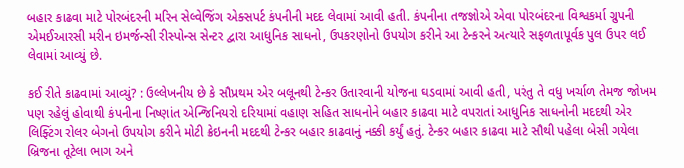બહાર કાઢવા માટે પોરબંદરની મરિન સેલ્વેજિંગ એક્સપર્ટ કંપનીની મદદ લેવામાં આવી હતી. કંપનીના તજજ્ઞોએ એવા પોરબંદરના વિશ્વકર્મા ગ્રુપની એમઈઆરસી મરીન ઇમર્જન્સી રીસ્પોન્સ સેન્ટર દ્વારા આધુનિક સાધનો, ઉપકરણોનો ઉપયોગ કરીને આ ટેન્કરને અત્યારે સફળતાપૂર્વક પુલ ઉપર લઈ લેવામાં આવ્યું છે.

કઈ રીતે કાઢવામાં આવ્યું? : ઉલ્લેખનીય છે કે સૌપ્રથમ એર બલૂનથી ટેન્કર ઉતારવાની યોજના ઘડવામાં આવી હતી, પરંતુ તે વધુ ખર્ચાળ તેમજ જોખમ પણ રહેલું હોવાથી કંપનીના નિષ્ણાંત એન્જિનિયરો દરિયામાં વહાણ સહિત સાધનોને બહાર કાઢવા માટે વપરાતાં આધુનિક સાધનોની મદદથી એર લિફ્ટિંગ રોલર બેગનો ઉપયોગ કરીને મોટી ક્રેઇનની મદદથી ટેન્કર બહાર કાઢવાનું નક્કી કર્યું હતું. ટેન્કર બહાર કાઢવા માટે સૌથી પહેલા બેસી ગયેલા બ્રિજના તૂટેલા ભાગ અને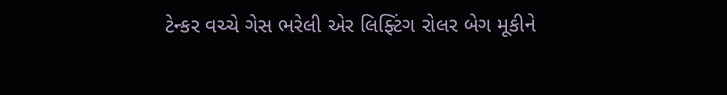ટેન્કર વચ્ચે ગેસ ભરેલી એર લિફ્ટિંગ રોલર બેગ મૂકીને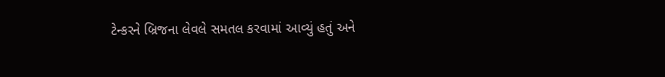ટેન્કરને બ્રિજના લેવલે સમતલ કરવામાં આવ્યું હતું અને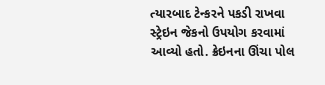ત્યારબાદ ટેન્કરને પકડી રાખવા સ્ટ્રેઇન જેકનો ઉપયોગ કરવામાં આવ્યો હતો. ક્રેઇનના ઊંચા પોલ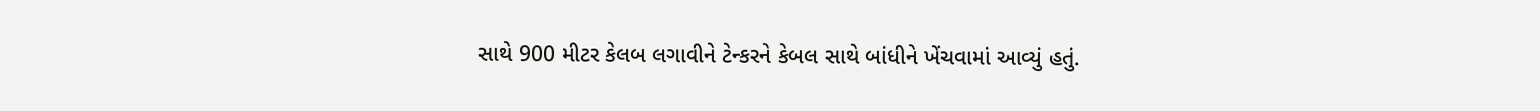સાથે 900 મીટર કેલબ લગાવીને ટેન્કરને કેબલ સાથે બાંધીને ખેંચવામાં આવ્યું હતું.